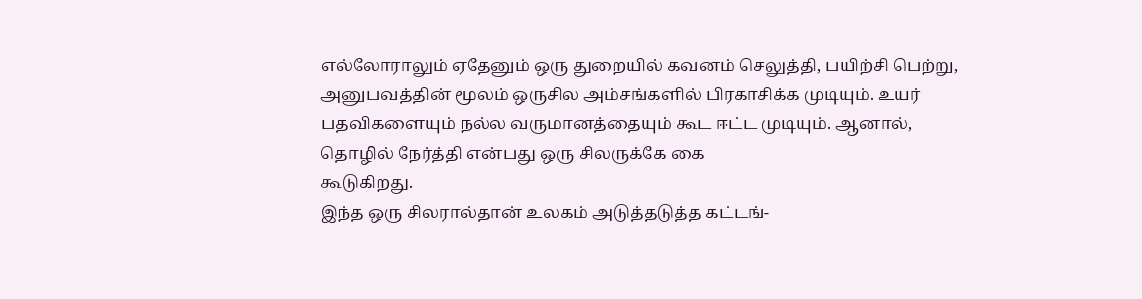எல்லோராலும் ஏதேனும் ஒரு துறையில் கவனம் செலுத்தி, பயிற்சி பெற்று, அனுபவத்தின் மூலம் ஒருசில அம்சங்களில் பிரகாசிக்க முடியும். உயர் பதவிகளையும் நல்ல வருமானத்தையும் கூட ஈட்ட முடியும். ஆனால், தொழில் நேர்த்தி என்பது ஒரு சிலருக்கே கை
கூடுகிறது.
இந்த ஒரு சிலரால்தான் உலகம் அடுத்தடுத்த கட்டங்-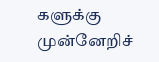களுக்கு முன்னேறிச்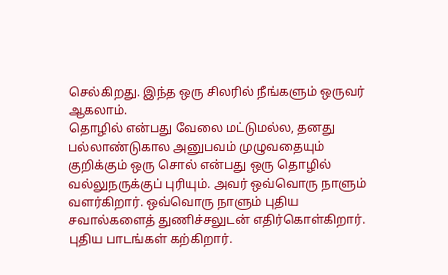செல்கிறது. இந்த ஒரு சிலரில் நீங்களும் ஒருவர் ஆகலாம்.
தொழில் என்பது வேலை மட்டுமல்ல, தனது பல்லாண்டுகால அனுபவம் முழுவதையும் குறிக்கும் ஒரு சொல் என்பது ஒரு தொழில் வல்லுநருக்குப் புரியும். அவர் ஒவ்வொரு நாளும் வளர்கிறார். ஒவ்வொரு நாளும் புதிய
சவால்களைத் துணிச்சலுடன் எதிர்கொள்கிறார். புதிய பாடங்கள் கற்கிறார்.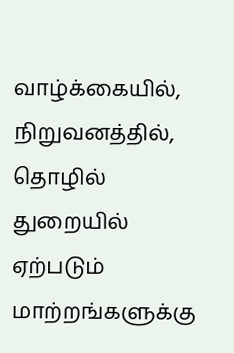வாழ்க்கையில், நிறுவனத்தில், தொழில் துறையில் ஏற்படும் மாற்றங்களுக்கு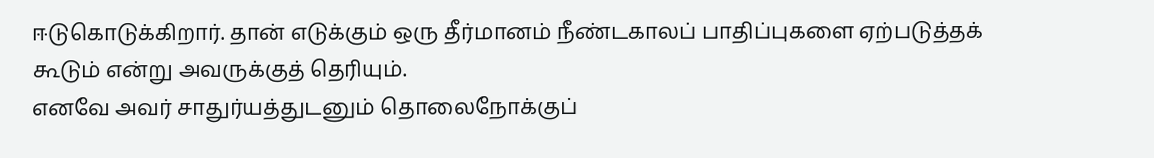ஈடுகொடுக்கிறார். தான் எடுக்கும் ஒரு தீர்மானம் நீண்டகாலப் பாதிப்புகளை ஏற்படுத்தக் கூடும் என்று அவருக்குத் தெரியும்.
எனவே அவர் சாதுர்யத்துடனும் தொலைநோக்குப்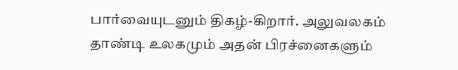பார்வையுடனும் திகழ்-கிறார். அலுவலகம் தாண்டி உலகமும் அதன் பிரச்னைகளும்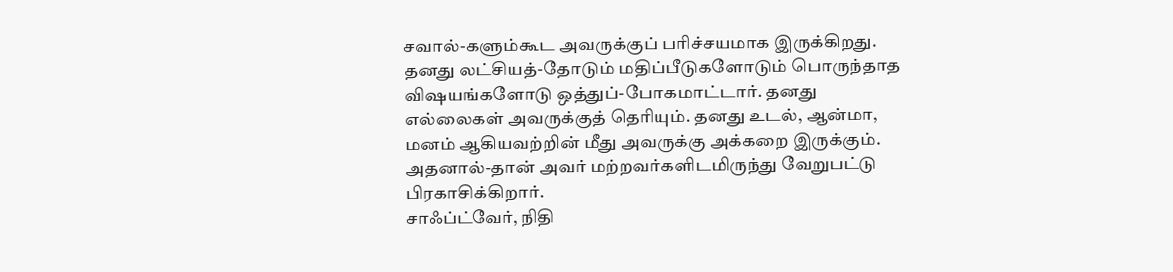சவால்-களும்கூட அவருக்குப் பரிச்சயமாக இருக்கிறது. தனது லட்சியத்-தோடும் மதிப்பீடுகளோடும் பொருந்தாத விஷயங்களோடு ஒத்துப்-போகமாட்டார். தனது எல்லைகள் அவருக்குத் தெரியும். தனது உடல், ஆன்மா, மனம் ஆகியவற்றின் மீது அவருக்கு அக்கறை இருக்கும். அதனால்-தான் அவர் மற்றவர்களிடமிருந்து வேறுபட்டு பிரகாசிக்கிறார்.
சாஃப்ட்வேர், நிதி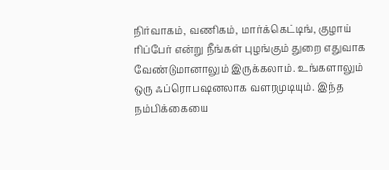நிர்வாகம், வணிகம், மார்க்கெட்டிங், குழாய் ரிப்பேர் என்று நீங்கள் புழங்கும் துறை எதுவாக வேண்டுமானாலும் இருக்கலாம். உங்களாலும் ஒரு ஃப்ரொபஷனலாக வளரமுடியும். இந்த நம்பிக்கையை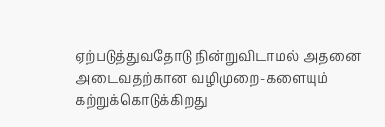ஏற்படுத்துவதோடு நின்றுவிடாமல் அதனை அடைவதற்கான வழிமுறை-களையும் கற்றுக்கொடுக்கிறது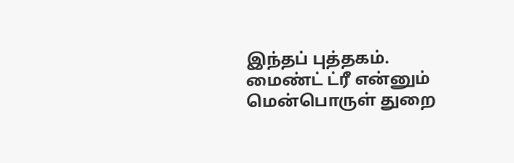இந்தப் புத்தகம்.
மைண்ட் ட்ரீ என்னும் மென்பொருள் துறை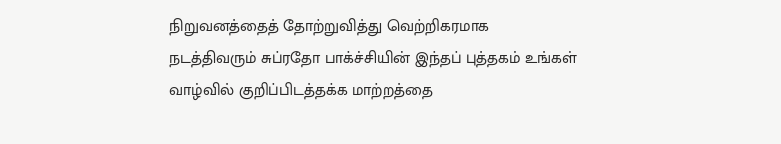நிறுவனத்தைத் தோற்றுவித்து வெற்றிகரமாக நடத்திவரும் சுப்ரதோ பாக்ச்சியின் இந்தப் புத்தகம் உங்கள் வாழ்வில் குறிப்பிடத்தக்க மாற்றத்தை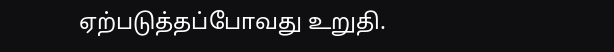ஏற்படுத்தப்போவது உறுதி.